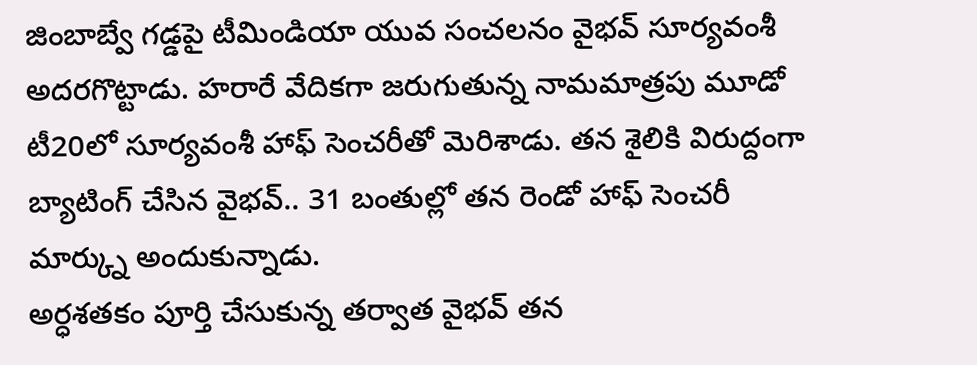జింబాబ్వే గడ్డపై టీమిండియా యువ సంచలనం వైభవ్ సూర్యవంశీ అదరగొట్టాడు. హరారే వేదికగా జరుగుతున్న నామమాత్రపు మూడో టీ20లో సూర్యవంశీ హాఫ్ సెంచరీతో మెరిశాడు. తన శైలికి విరుద్దంగా బ్యాటింగ్ చేసిన వైభవ్.. 31 బంతుల్లో తన రెండో హాఫ్ సెంచరీ మార్క్ను అందుకున్నాడు.
అర్ధశతకం పూర్తి చేసుకున్న తర్వాత వైభవ్ తన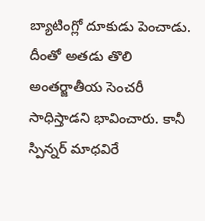బ్యాటింగ్లో దూకుడు పెంచాడు. దీంతో అతడు తొలి అంతర్జాతీయ సెంచరీ సాధిస్తాడని భావించారు. కానీ స్పిన్నర్ మాధవిరే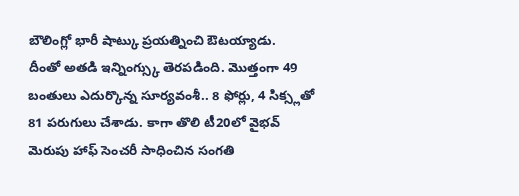బౌలింగ్లో భారీ షాట్కు ప్రయత్నించి ఔటయ్యాడు.
దీంతో అతడి ఇన్నింగ్స్కు తెరపడింది. మొత్తంగా 49 బంతులు ఎదుర్కొన్న సూర్యవంశీ.. 8 ఫోర్లు, 4 సిక్స్లతో 81 పరుగులు చేశాడు. కాగా తొలి టీ20లో వైభవ్ మెరుపు హాఫ్ సెంచరీ సాధించిన సంగతి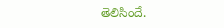తెలిసిందే.